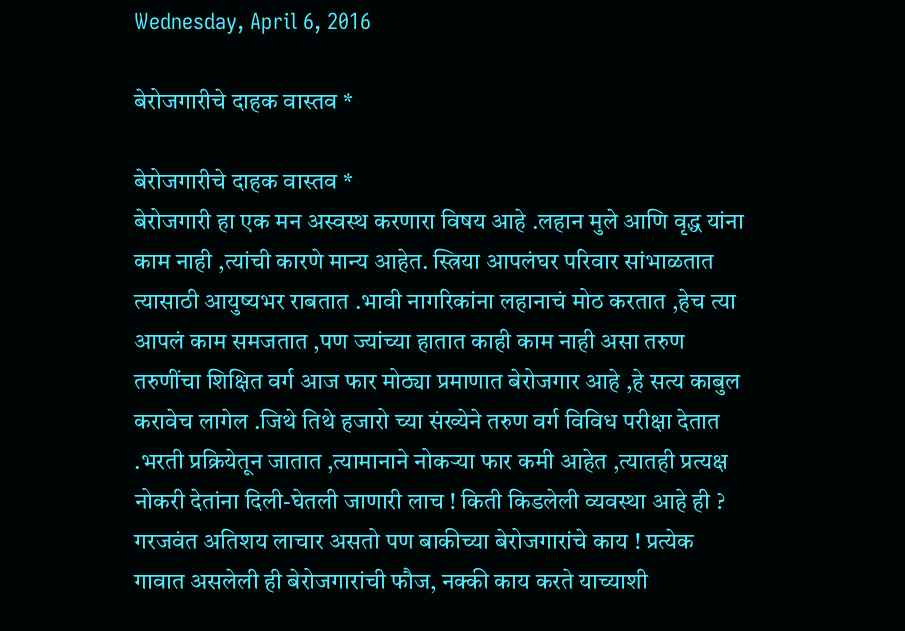Wednesday, April 6, 2016

बेरोजगारीचे दाहक वास्तव *

बेरोजगारीचे दाहक वास्तव *
बेरोजगारी हा एक मन अस्वस्थ करणारा विषय आहे .लहान मुले आणि वृद्ध यांना काम नाही ,त्यांची कारणे मान्य आहेत. स्त्रिया आपलंघर परिवार सांभाळतात त्यासाठी आयुष्यभर राबतात .भावी नागरिकांना लहानाचं मोठ करतात ,हेच त्या आपलं काम समजतात ,पण ज्यांच्या हातात काही काम नाही असा तरुण तरुणींचा शिक्षित वर्ग आज फार मोठ्या प्रमाणात बेरोजगार आहे ,हे सत्य काबुल करावेच लागेल .जिथे तिथे हजारो च्या संख्येने तरुण वर्ग विविध परीक्षा देतात .भरती प्रक्रियेतून जातात ,त्यामानाने नोकऱ्या फार कमी आहेत ,त्यातही प्रत्यक्ष नोकरी देतांना दिली-घेतली जाणारी लाच ! किती किडलेली व्यवस्था आहे ही ? गरजवंत अतिशय लाचार असतो पण बाकीच्या बेरोजगारांचे काय ! प्रत्येक गावात असलेली ही बेरोजगारांची फौज, नक्की काय करते याच्याशी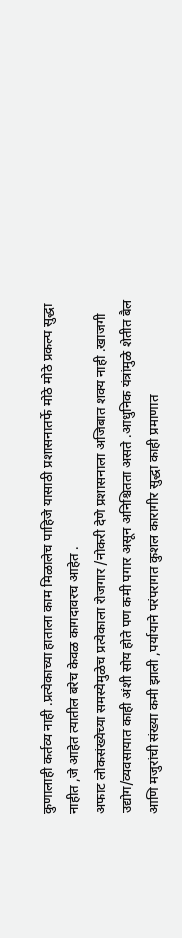कुणालाही कर्तव्य नाही .प्रत्येकाच्या हाताला काम मिळालेच पाहिजे यासाठी प्रशासनातर्फे मोठे मोठे प्रकल्प सुद्धा नाहीत ,जे आहेत त्यातील बरेच केवळ कागदावरच आहेत .
अफाट लोकसंख्येच्या समस्येमुळेच प्रत्येकाला रोजगार /नोकरी देणे प्रशासनाला अजिबात शक्य नाही .खाजगी उद्योग/व्यवसायात काही अंशी सोय होते पण कमी पगार असून अनिश्चितता असते .आधुनिक यंत्रांमुळे शेतीत बैल आणि मजुरांची संख्या कमी झाली ,पर्यायाने परंपरागत कुशल कारागीर सुद्धा काही प्रमाणात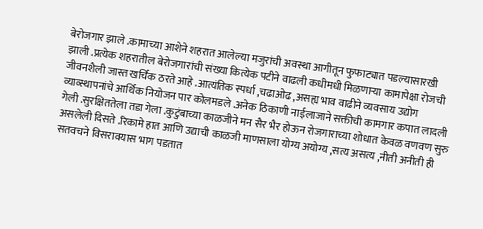बेरोजगार झाले .कामाच्या आशेने शहरात आलेल्या मजुरांची अवस्था आगीतून फुफाट्यात पडल्यासारखी झाली .प्रत्येक शहरातील बेरोजगारांची संख्या कित्येक पटीने वाढली कधीमधी मिळणाऱ्या कामापेक्षा रोजची जीवनशैली जास्त खर्चिक ठरते आहे .आत्यंतिक स्पर्धा ,चढाओढ ,असह्य भाव वाढीने व्यवसाय उद्योग व्याव्स्थापनांचे आर्थिक नियोजन पार कोलमडले .अनेक ठिकाणी नाईलाजाने सक्तीची कामगार कपात लादली गेली .सुरक्षिततेला तडा गेला .कुटुंबाच्या काळजीने मन सैर भैर होऊन रोजगाराच्या शोधात केवळ वणवण सुरु असलेली दिसते .रिकामे हात आणि उद्याची काळजी माणसाला योग्य अयोग्य ,सत्य असत्य ,नीती अनीती ही सतवचने विसरावयास भाग पडतात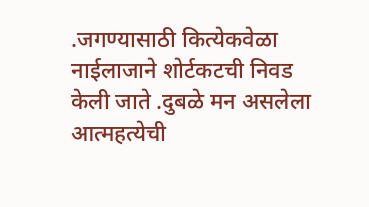.जगण्यासाठी कित्येकवेळा नाईलाजाने शोर्टकटची निवड केली जाते .दुबळे मन असलेला आत्महत्येची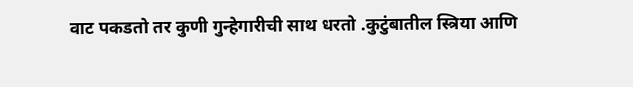वाट पकडतो तर कुणी गुन्हेगारीची साथ धरतो .कुटुंबातील स्त्रिया आणि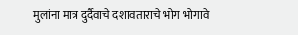मुलांना मात्र दुर्दैवाचे दशावताराचे भोग भोगावे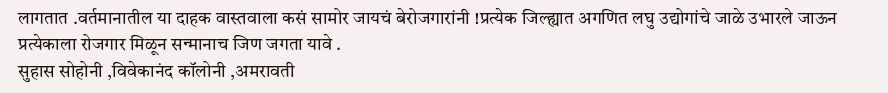लागतात .वर्तमानातील या दाहक वास्तवाला कसं सामोर जायचं बेरोजगारांनी !प्रत्येक जिल्ह्यात अगणित लघु उद्योगांचे जाळे उभारले जाऊन प्रत्येकाला रोजगार मिळून सन्मानाच जिण जगता यावे .
सुहास सोहोनी ,विवेकानंद कॉलोनी ,अमरावती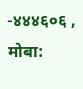-४४४६०६ ,
मोबा: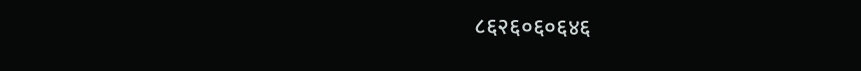८६२६०६०६४६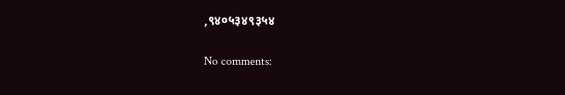,९४०५३४९३५४

No comments: